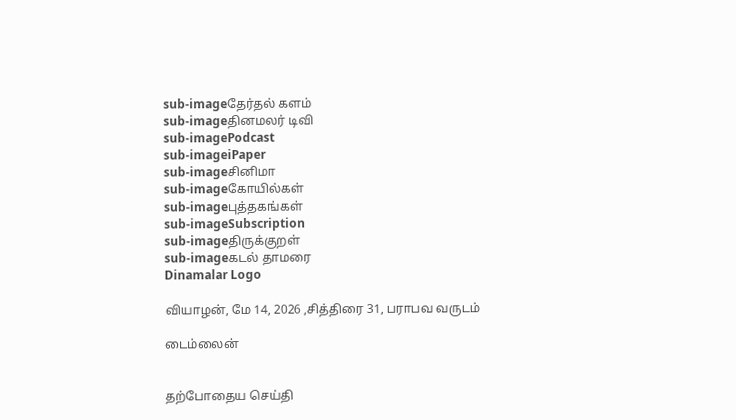sub-imageதேர்தல் களம்
sub-imageதினமலர் டிவி
sub-imagePodcast
sub-imageiPaper
sub-imageசினிமா
sub-imageகோயில்கள்
sub-imageபுத்தகங்கள்
sub-imageSubscription
sub-imageதிருக்குறள்
sub-imageகடல் தாமரை
Dinamalar Logo

வியாழன், மே 14, 2026 ,சித்திரை 31, பராபவ வருடம்

டைம்லைன்


தற்போதைய செய்தி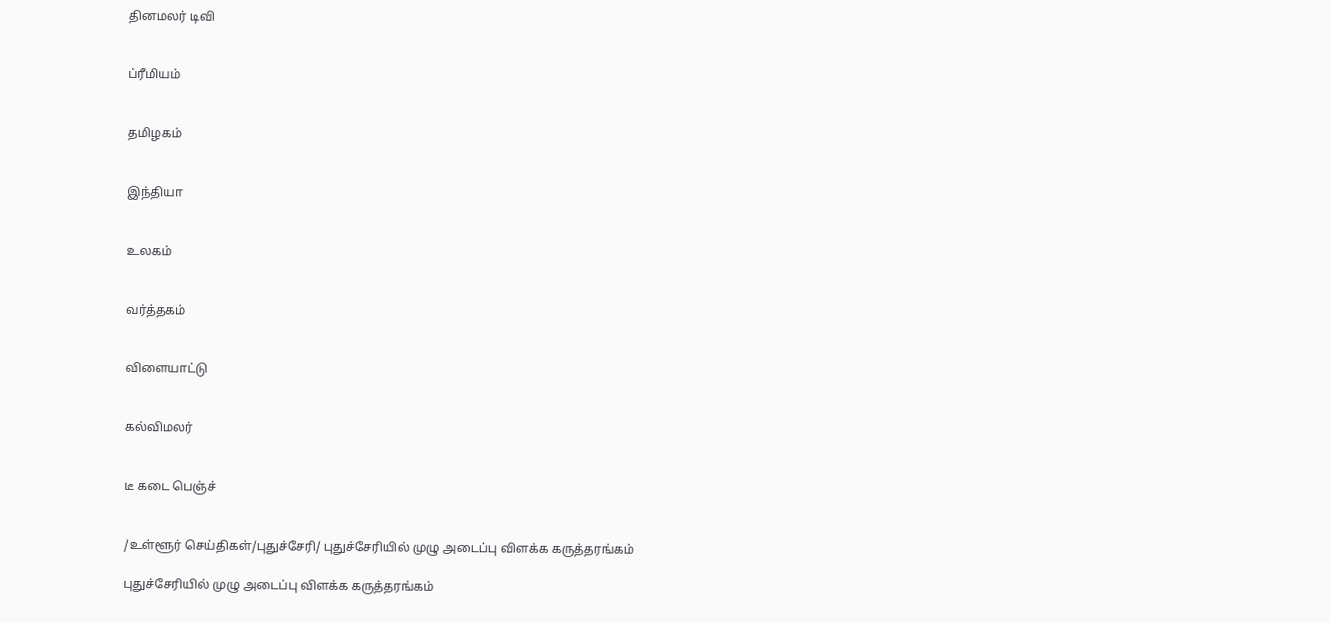தினமலர் டிவி


ப்ரீமியம்


தமிழகம்


இந்தியா


உலகம்


வர்த்தகம்


விளையாட்டு


கல்விமலர்


டீ கடை பெஞ்ச்


/உள்ளூர் செய்திகள்/புதுச்சேரி/ புதுச்சேரியில் முழு அடைப்பு விளக்க கருத்தரங்கம்

புதுச்சேரியில் முழு அடைப்பு விளக்க கருத்தரங்கம்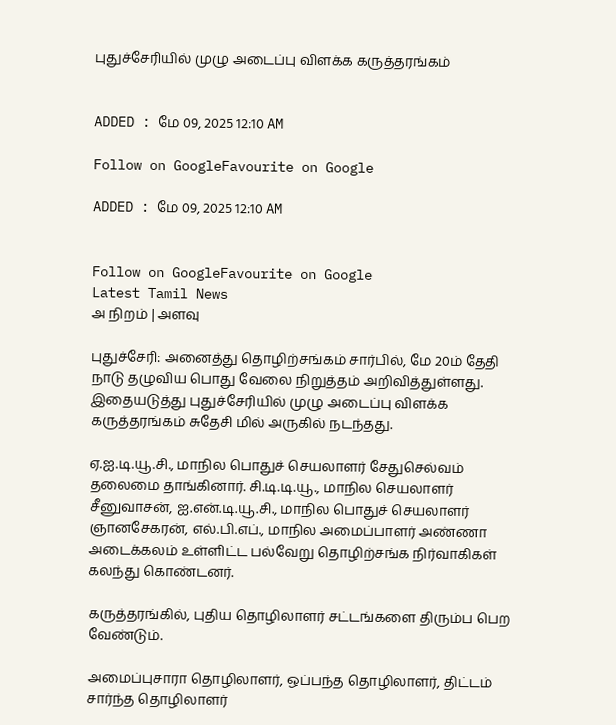புதுச்சேரியில் முழு அடைப்பு விளக்க கருத்தரங்கம்


ADDED : மே 09, 2025 12:10 AM

Follow on GoogleFavourite on Google

ADDED : மே 09, 2025 12:10 AM


Follow on GoogleFavourite on Google
Latest Tamil News
அ நிறம் | அளவு

புதுச்சேரி: அனைத்து தொழிற்சங்கம் சார்பில், மே 20ம் தேதி நாடு தழுவிய பொது வேலை நிறுத்தம் அறிவித்துள்ளது. இதையடுத்து புதுச்சேரியில் முழு அடைப்பு விளக்க கருத்தரங்கம் சுதேசி மில் அருகில் நடந்தது.

ஏ.ஐ.டி.யூ.சி., மாநில பொதுச் செயலாளர் சேதுசெல்வம் தலைமை தாங்கினார். சி.டி.டி.யூ., மாநில செயலாளர் சீனுவாசன், ஐ.என்.டி.யூ.சி., மாநில பொதுச் செயலாளர் ஞானசேகரன், எல்.பி.எப்., மாநில அமைப்பாளர் அண்ணா அடைக்கலம் உள்ளிட்ட பல்வேறு தொழிற்சங்க நிர்வாகிகள் கலந்து கொண்டனர்.

கருத்தரங்கில், புதிய தொழிலாளர் சட்டங்களை திரும்ப பெற வேண்டும்.

அமைப்புசாரா தொழிலாளர், ஒப்பந்த தொழிலாளர், திட்டம் சார்ந்த தொழிலாளர்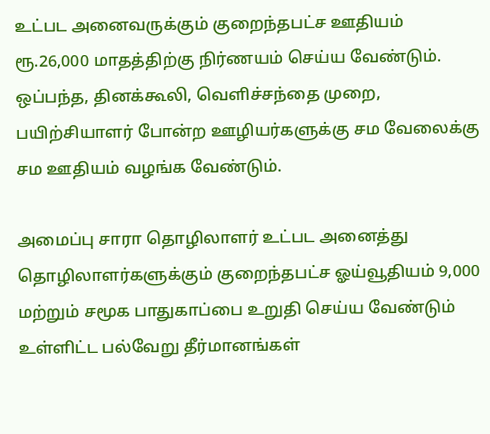உட்பட அனைவருக்கும் குறைந்தபட்ச ஊதியம் ரூ.26,000 மாதத்திற்கு நிர்ணயம் செய்ய வேண்டும். ஒப்பந்த, தினக்கூலி, வெளிச்சந்தை முறை, பயிற்சியாளர் போன்ற ஊழியர்களுக்கு சம வேலைக்கு சம ஊதியம் வழங்க வேண்டும்.

அமைப்பு சாரா தொழிலாளர் உட்பட அனைத்து தொழிலாளர்களுக்கும் குறைந்தபட்ச ஓய்வூதியம் 9,000 மற்றும் சமூக பாதுகாப்பை உறுதி செய்ய வேண்டும் உள்ளிட்ட பல்வேறு தீர்மானங்கள்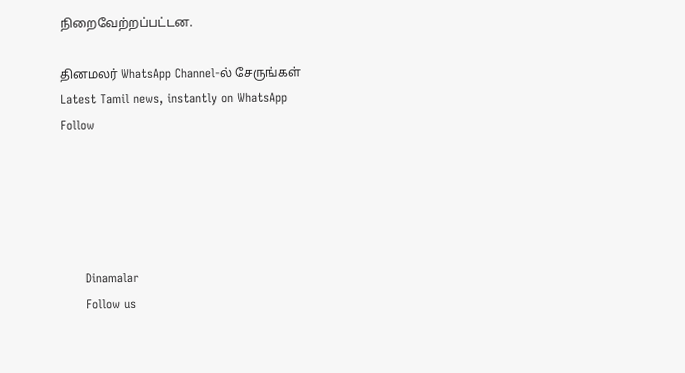நிறைவேற்றப்பட்டன.

தினமலர் WhatsApp Channel-ல் சேருங்கள்
Latest Tamil news, instantly on WhatsApp
Follow





      Dinamalar
      Follow us